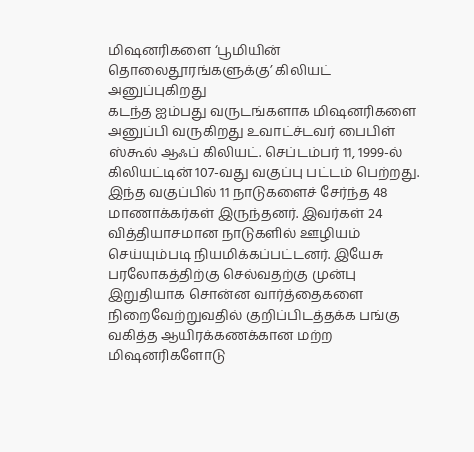மிஷனரிகளை ‘பூமியின் தொலைதூரங்களுக்கு’ கிலியட் அனுப்புகிறது
கடந்த ஐம்பது வருடங்களாக மிஷனரிகளை அனுப்பி வருகிறது உவாட்ச்டவர் பைபிள் ஸ்கூல் ஆஃப் கிலியட். செப்டம்பர் 11, 1999-ல் கிலியட்டின் 107-வது வகுப்பு பட்டம் பெற்றது. இந்த வகுப்பில் 11 நாடுகளைச் சேர்ந்த 48 மாணாக்கர்கள் இருந்தனர். இவர்கள் 24 வித்தியாசமான நாடுகளில் ஊழியம் செய்யும்படி நியமிக்கப்பட்டனர். இயேசு பரலோகத்திற்கு செல்வதற்கு முன்பு இறுதியாக சொன்ன வார்த்தைகளை நிறைவேற்றுவதில் குறிப்பிடத்தக்க பங்கு வகித்த ஆயிரக்கணக்கான மற்ற மிஷனரிகளோடு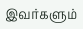இவர்களும்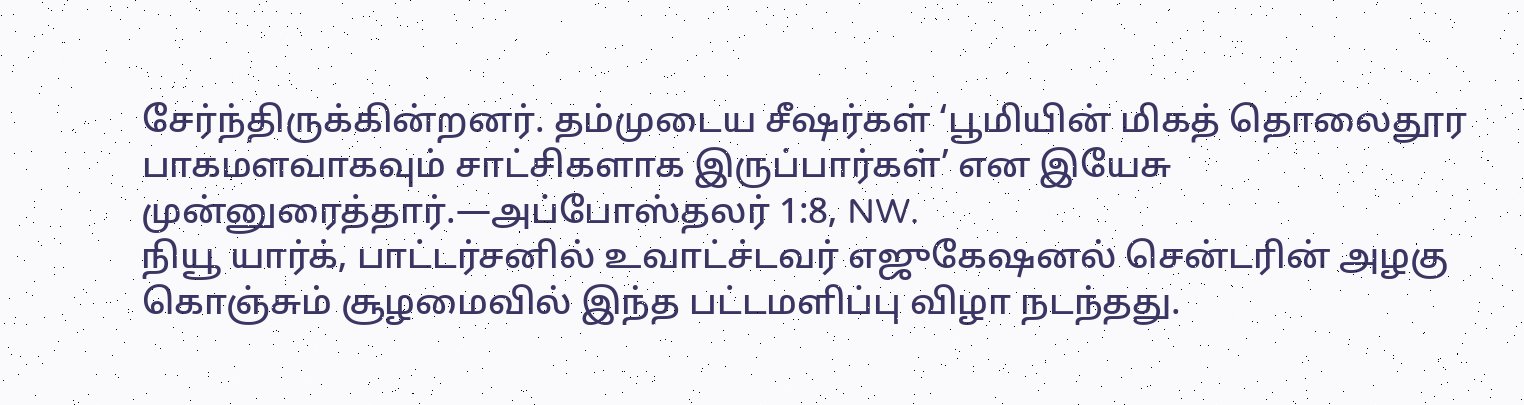சேர்ந்திருக்கின்றனர். தம்முடைய சீஷர்கள் ‘பூமியின் மிகத் தொலைதூர பாகமளவாகவும் சாட்சிகளாக இருப்பார்கள்’ என இயேசு முன்னுரைத்தார்.—அப்போஸ்தலர் 1:8, NW.
நியூ யார்க், பாட்டர்சனில் உவாட்ச்டவர் எஜுகேஷனல் சென்டரின் அழகு கொஞ்சும் சூழமைவில் இந்த பட்டமளிப்பு விழா நடந்தது.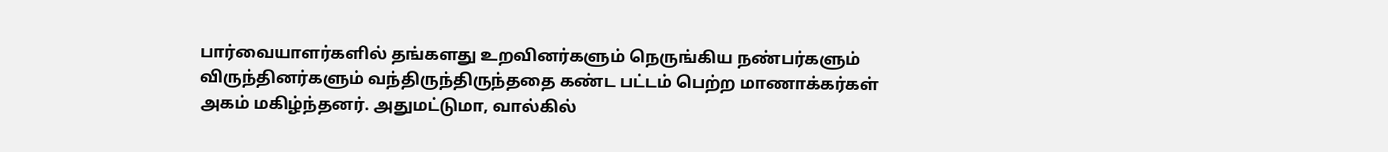பார்வையாளர்களில் தங்களது உறவினர்களும் நெருங்கிய நண்பர்களும் விருந்தினர்களும் வந்திருந்திருந்ததை கண்ட பட்டம் பெற்ற மாணாக்கர்கள் அகம் மகிழ்ந்தனர். அதுமட்டுமா, வால்கில்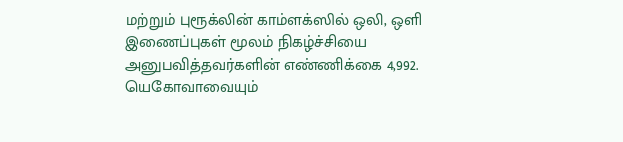மற்றும் புரூக்லின் காம்ளக்ஸில் ஒலி, ஒளி இணைப்புகள் மூலம் நிகழ்ச்சியை அனுபவித்தவர்களின் எண்ணிக்கை 4,992.
யெகோவாவையும்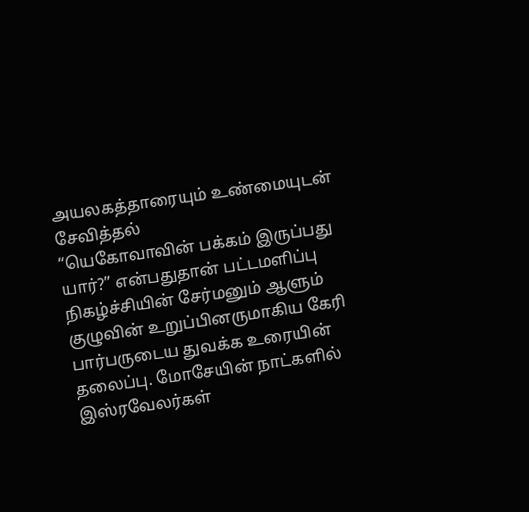அயலகத்தாரையும் உண்மையுடன் சேவித்தல்
“யெகோவாவின் பக்கம் இருப்பது யார்?” என்பதுதான் பட்டமளிப்பு நிகழ்ச்சியின் சேர்மனும் ஆளும் குழுவின் உறுப்பினருமாகிய கேரி பார்பருடைய துவக்க உரையின் தலைப்பு. மோசேயின் நாட்களில் இஸ்ரவேலர்கள்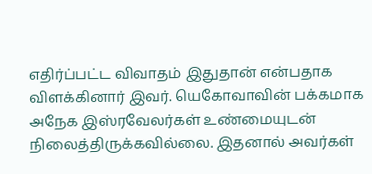எதிர்ப்பட்ட விவாதம் இதுதான் என்பதாக விளக்கினார் இவர். யெகோவாவின் பக்கமாக அநேக இஸ்ரவேலர்கள் உண்மையுடன் நிலைத்திருக்கவில்லை. இதனால் அவர்கள்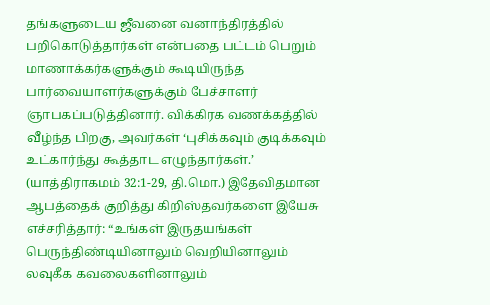தங்களுடைய ஜீவனை வனாந்திரத்தில் பறிகொடுத்தார்கள் என்பதை பட்டம் பெறும் மாணாக்கர்களுக்கும் கூடியிருந்த பார்வையாளர்களுக்கும் பேச்சாளர் ஞாபகப்படுத்தினார். விக்கிரக வணக்கத்தில் வீழ்ந்த பிறகு, அவர்கள் ‘புசிக்கவும் குடிக்கவும் உட்கார்ந்து கூத்தாட எழுந்தார்கள்.’ (யாத்திராகமம் 32:1-29, தி.மொ.) இதேவிதமான ஆபத்தைக் குறித்து கிறிஸ்தவர்களை இயேசு எச்சரித்தார்: “உங்கள் இருதயங்கள் பெருந்திண்டியினாலும் வெறியினாலும் லவுகீக கவலைகளினாலும்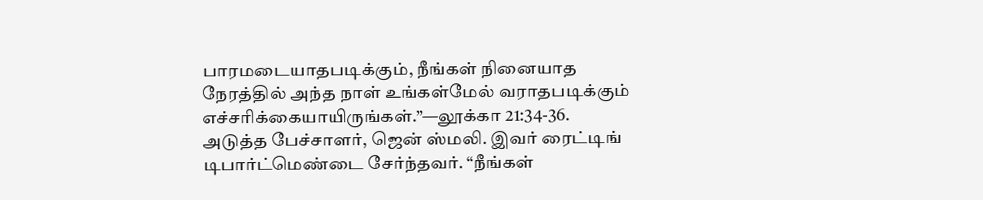பாரமடையாதபடிக்கும், நீங்கள் நினையாத நேரத்தில் அந்த நாள் உங்கள்மேல் வராதபடிக்கும் எச்சரிக்கையாயிருங்கள்.”—லூக்கா 21:34-36.
அடுத்த பேச்சாளர், ஜென் ஸ்மலி. இவர் ரைட்டிங் டிபார்ட்மெண்டை சேர்ந்தவர். “நீங்கள்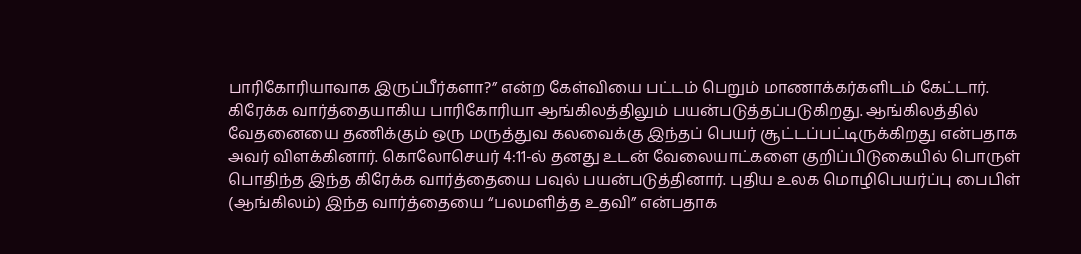பாரிகோரியாவாக இருப்பீர்களா?” என்ற கேள்வியை பட்டம் பெறும் மாணாக்கர்களிடம் கேட்டார். கிரேக்க வார்த்தையாகிய பாரிகோரியா ஆங்கிலத்திலும் பயன்படுத்தப்படுகிறது. ஆங்கிலத்தில் வேதனையை தணிக்கும் ஒரு மருத்துவ கலவைக்கு இந்தப் பெயர் சூட்டப்பட்டிருக்கிறது என்பதாக அவர் விளக்கினார். கொலோசெயர் 4:11-ல் தனது உடன் வேலையாட்களை குறிப்பிடுகையில் பொருள் பொதிந்த இந்த கிரேக்க வார்த்தையை பவுல் பயன்படுத்தினார். புதிய உலக மொழிபெயர்ப்பு பைபிள் (ஆங்கிலம்) இந்த வார்த்தையை “பலமளித்த உதவி” என்பதாக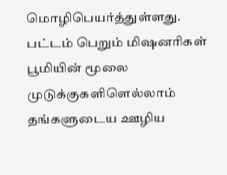மொழிபெயர்த்துள்ளது.
பட்டம் பெறும் மிஷனரிகள் பூமியின் மூலை முடுக்குகளிளெல்லாம் தங்களுடைய ஊழிய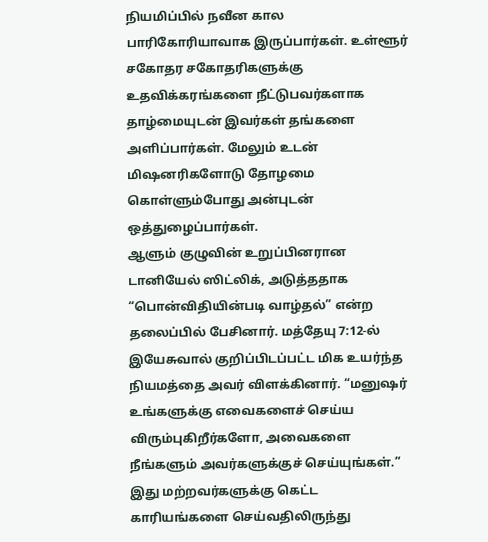நியமிப்பில் நவீன கால பாரிகோரியாவாக இருப்பார்கள். உள்ளூர் சகோதர சகோதரிகளுக்கு உதவிக்கரங்களை நீட்டுபவர்களாக தாழ்மையுடன் இவர்கள் தங்களை அளிப்பார்கள். மேலும் உடன் மிஷனரிகளோடு தோழமை கொள்ளும்போது அன்புடன் ஒத்துழைப்பார்கள்.
ஆளும் குழுவின் உறுப்பினரான டானியேல் ஸிட்லிக், அடுத்ததாக “பொன்விதியின்படி வாழ்தல்” என்ற தலைப்பில் பேசினார். மத்தேயு 7:12-ல் இயேசுவால் குறிப்பிடப்பட்ட மிக உயர்ந்த நியமத்தை அவர் விளக்கினார். “மனுஷர் உங்களுக்கு எவைகளைச் செய்ய விரும்புகிறீர்களோ, அவைகளை நீங்களும் அவர்களுக்குச் செய்யுங்கள்.” இது மற்றவர்களுக்கு கெட்ட காரியங்களை செய்வதிலிருந்து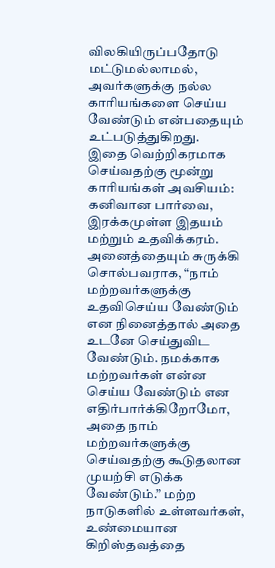விலகியிருப்பதோடு மட்டுமல்லாமல், அவர்களுக்கு நல்ல காரியங்களை செய்ய வேண்டும் என்பதையும் உட்படுத்துகிறது.
இதை வெற்றிகரமாக செய்வதற்கு மூன்று காரியங்கள் அவசியம்: கனிவான பார்வை, இரக்கமுள்ள இதயம் மற்றும் உதவிக்கரம். அனைத்தையும் சுருக்கி சொல்பவராக, “நாம் மற்றவர்களுக்கு உதவிசெய்ய வேண்டும் என நினைத்தால் அதை உடனே செய்துவிட வேண்டும். நமக்காக மற்றவர்கள் என்ன செய்ய வேண்டும் என எதிர்பார்க்கிறோமோ, அதை நாம் மற்றவர்களுக்கு செய்வதற்கு கூடுதலான முயற்சி எடுக்க வேண்டும்.” மற்ற நாடுகளில் உள்ளவர்கள், உண்மையான கிறிஸ்தவத்தை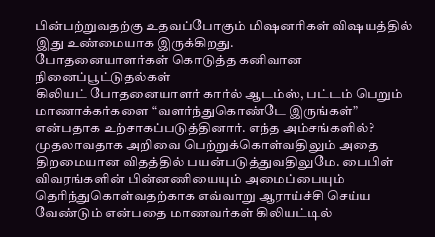பின்பற்றுவதற்கு உதவப்போகும் மிஷனரிகள் விஷயத்தில் இது உண்மையாக இருக்கிறது.
போதனையாளர்கள் கொடுத்த கனிவான நினைப்பூட்டுதல்கள்
கிலியட் போதனையாளர் கார்ல் ஆடம்ஸ், பட்டம் பெறும் மாணாக்கர்களை “வளர்ந்துகொண்டே இருங்கள்” என்பதாக உற்சாகப்படுத்தினார். எந்த அம்சங்களில்? முதலாவதாக அறிவை பெற்றுக்கொள்வதிலும் அதை திறமையான விதத்தில் பயன்படுத்துவதிலுமே. பைபிள் விவரங்களின் பின்னணியையும் அமைப்பையும் தெரிந்துகொள்வதற்காக எவ்வாறு ஆராய்ச்சி செய்ய வேண்டும் என்பதை மாணவர்கள் கிலியட்டில்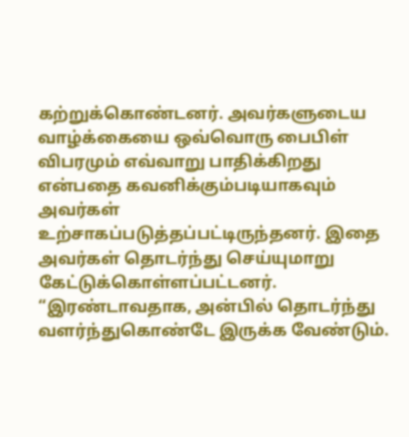கற்றுக்கொண்டனர். அவர்களுடைய வாழ்க்கையை ஒவ்வொரு பைபிள் விபரமும் எவ்வாறு பாதிக்கிறது என்பதை கவனிக்கும்படியாகவும் அவர்கள் உற்சாகப்படுத்தப்பட்டிருந்தனர். இதை அவர்கள் தொடர்ந்து செய்யுமாறு கேட்டுக்கொள்ளப்பட்டனர்.
“இரண்டாவதாக, அன்பில் தொடர்ந்து வளர்ந்துகொண்டே இருக்க வேண்டும்.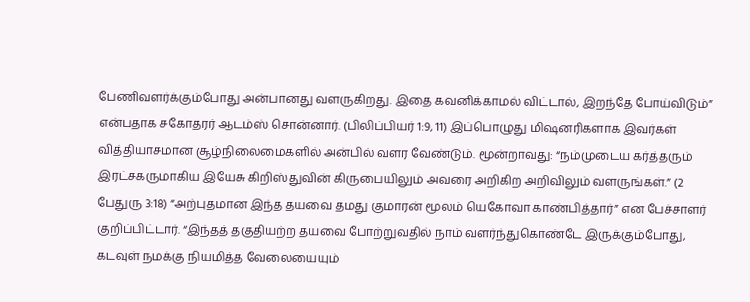பேணிவளர்க்கும்போது அன்பானது வளருகிறது. இதை கவனிக்காமல் விட்டால், இறந்தே போய்விடும்” என்பதாக சகோதரர் ஆடம்ஸ் சொன்னார். (பிலிப்பியர் 1:9, 11) இப்பொழுது மிஷனரிகளாக இவர்கள் வித்தியாசமான சூழ்நிலைமைகளில் அன்பில் வளர வேண்டும். மூன்றாவது: “நம்முடைய கர்த்தரும் இரட்சகருமாகிய இயேசு கிறிஸ்துவின் கிருபையிலும் அவரை அறிகிற அறிவிலும் வளருங்கள்.” (2 பேதுரு 3:18) “அற்புதமான இந்த தயவை தமது குமாரன் மூலம் யெகோவா காண்பித்தார்” என பேச்சாளர் குறிப்பிட்டார். “இந்தத் தகுதியற்ற தயவை போற்றுவதில் நாம் வளர்ந்துகொண்டே இருக்கும்போது, கடவுள் நமக்கு நியமித்த வேலையையும்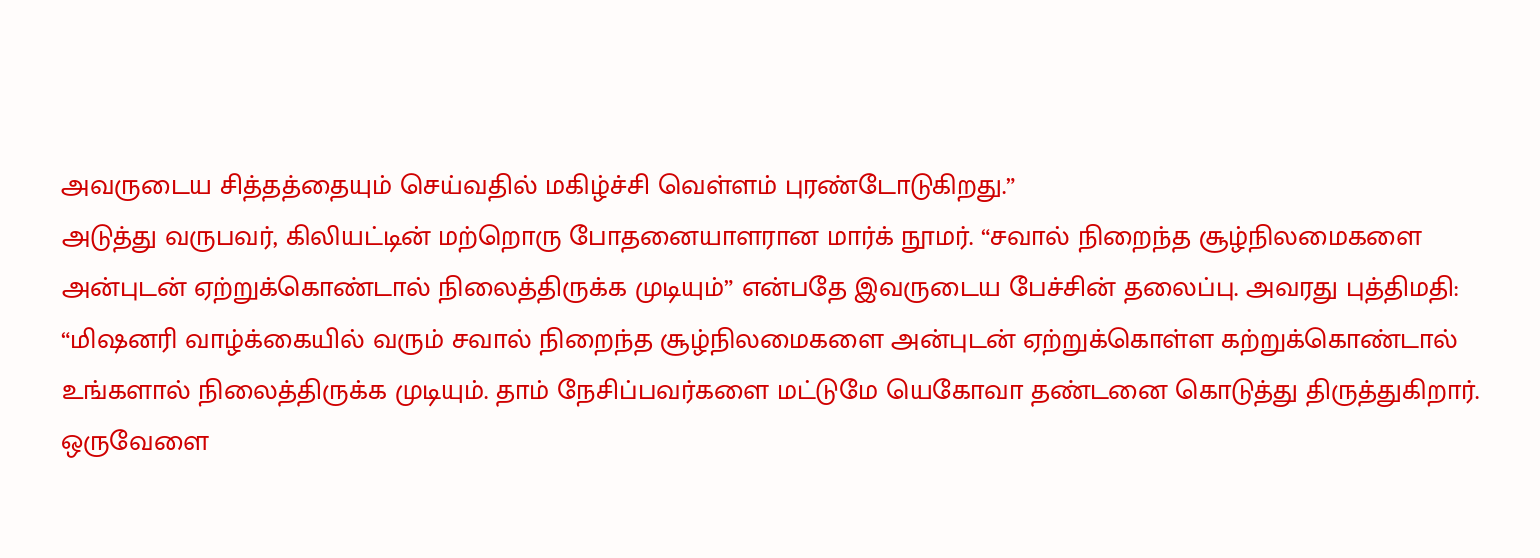அவருடைய சித்தத்தையும் செய்வதில் மகிழ்ச்சி வெள்ளம் புரண்டோடுகிறது.”
அடுத்து வருபவர், கிலியட்டின் மற்றொரு போதனையாளரான மார்க் நூமர். “சவால் நிறைந்த சூழ்நிலமைகளை அன்புடன் ஏற்றுக்கொண்டால் நிலைத்திருக்க முடியும்” என்பதே இவருடைய பேச்சின் தலைப்பு. அவரது புத்திமதி: “மிஷனரி வாழ்க்கையில் வரும் சவால் நிறைந்த சூழ்நிலமைகளை அன்புடன் ஏற்றுக்கொள்ள கற்றுக்கொண்டால் உங்களால் நிலைத்திருக்க முடியும். தாம் நேசிப்பவர்களை மட்டுமே யெகோவா தண்டனை கொடுத்து திருத்துகிறார். ஒருவேளை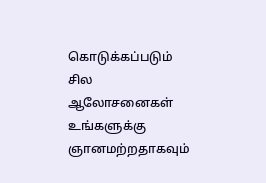கொடுக்கப்படும் சில ஆலோசனைகள் உங்களுக்கு ஞானமற்றதாகவும்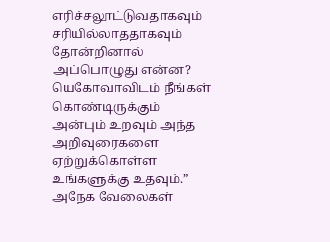எரிச்சலூட்டுவதாகவும் சரியில்லாததாகவும் தோன்றினால் அப்பொழுது என்ன? யெகோவாவிடம் நீங்கள் கொண்டிருக்கும் அன்பும் உறவும் அந்த அறிவுரைகளை ஏற்றுக்கொள்ள உங்களுக்கு உதவும்.”
அநேக வேலைகள்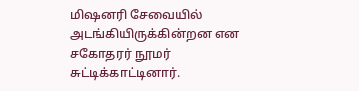மிஷனரி சேவையில் அடங்கியிருக்கின்றன என சகோதரர் நூமர் சுட்டிக்காட்டினார்.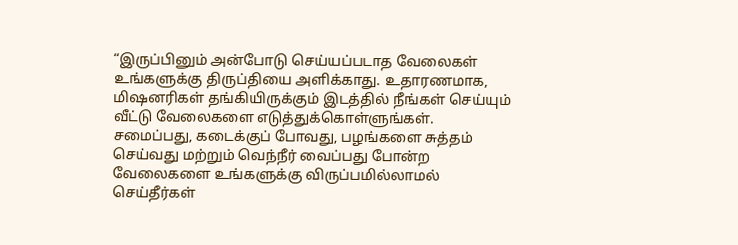“இருப்பினும் அன்போடு செய்யப்படாத வேலைகள் உங்களுக்கு திருப்தியை அளிக்காது. உதாரணமாக, மிஷனரிகள் தங்கியிருக்கும் இடத்தில் நீங்கள் செய்யும் வீட்டு வேலைகளை எடுத்துக்கொள்ளுங்கள். சமைப்பது, கடைக்குப் போவது, பழங்களை சுத்தம் செய்வது மற்றும் வெந்நீர் வைப்பது போன்ற வேலைகளை உங்களுக்கு விருப்பமில்லாமல் செய்தீர்கள்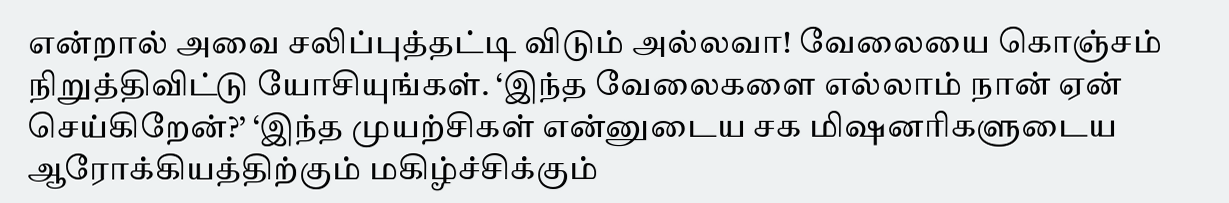என்றால் அவை சலிப்புத்தட்டி விடும் அல்லவா! வேலையை கொஞ்சம் நிறுத்திவிட்டு யோசியுங்கள். ‘இந்த வேலைகளை எல்லாம் நான் ஏன் செய்கிறேன்?’ ‘இந்த முயற்சிகள் என்னுடைய சக மிஷனரிகளுடைய ஆரோக்கியத்திற்கும் மகிழ்ச்சிக்கும்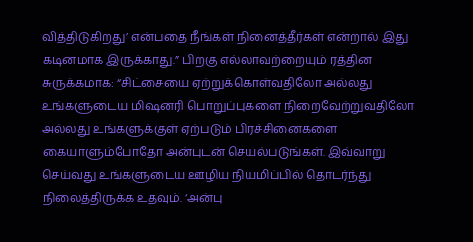வித்திடுகிறது’ என்பதை நீங்கள் நினைத்தீர்கள் என்றால் இது கடினமாக இருக்காது.” பிறகு எல்லாவற்றையும் ரத்தின சுருக்கமாக: “சிட்சையை ஏற்றுக்கொள்வதிலோ அல்லது உங்களுடைய மிஷனரி பொறுப்புகளை நிறைவேற்றுவதிலோ அல்லது உங்களுக்குள் ஏற்படும் பிரச்சினைகளை கையாளும்போதோ அன்புடன் செயல்படுங்கள். இவ்வாறு செய்வது உங்களுடைய ஊழிய நியமிப்பில் தொடர்ந்து நிலைத்திருக்க உதவும். ‘அன்பு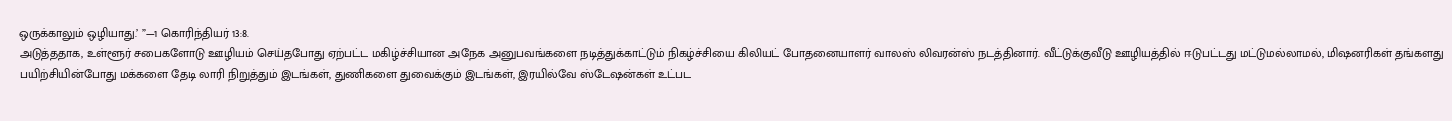ஒருக்காலும் ஒழியாது.’ ”—1 கொரிந்தியர் 13:8.
அடுத்ததாக, உள்ளூர் சபைகளோடு ஊழியம் செய்தபோது ஏற்பட்ட மகிழ்ச்சியான அநேக அனுபவங்களை நடித்துக்காட்டும் நிகழ்ச்சியை கிலியட் போதனையாளர் வாலஸ் லிவரன்ஸ் நடத்தினார். வீட்டுக்குவீடு ஊழியத்தில் ஈடுபட்டது மட்டுமல்லாமல், மிஷனரிகள் தங்களது பயிற்சியின்போது மக்களை தேடி லாரி நிறுத்தும் இடங்கள், துணிகளை துவைக்கும் இடங்கள், இரயில்வே ஸ்டேஷன்கள் உட்பட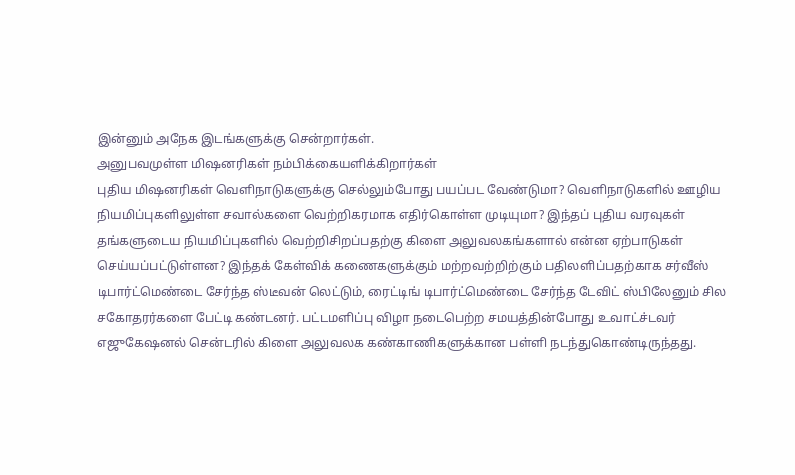இன்னும் அநேக இடங்களுக்கு சென்றார்கள்.
அனுபவமுள்ள மிஷனரிகள் நம்பிக்கையளிக்கிறார்கள்
புதிய மிஷனரிகள் வெளிநாடுகளுக்கு செல்லும்போது பயப்பட வேண்டுமா? வெளிநாடுகளில் ஊழிய நியமிப்புகளிலுள்ள சவால்களை வெற்றிகரமாக எதிர்கொள்ள முடியுமா? இந்தப் புதிய வரவுகள் தங்களுடைய நியமிப்புகளில் வெற்றிசிறப்பதற்கு கிளை அலுவலகங்களால் என்ன ஏற்பாடுகள் செய்யப்பட்டுள்ளன? இந்தக் கேள்விக் கணைகளுக்கும் மற்றவற்றிற்கும் பதிலளிப்பதற்காக சர்வீஸ் டிபார்ட்மெண்டை சேர்ந்த ஸ்டீவன் லெட்டும், ரைட்டிங் டிபார்ட்மெண்டை சேர்ந்த டேவிட் ஸ்பிலேனும் சில சகோதரர்களை பேட்டி கண்டனர். பட்டமளிப்பு விழா நடைபெற்ற சமயத்தின்போது உவாட்ச்டவர் எஜுகேஷனல் சென்டரில் கிளை அலுவலக கண்காணிகளுக்கான பள்ளி நடந்துகொண்டிருந்தது.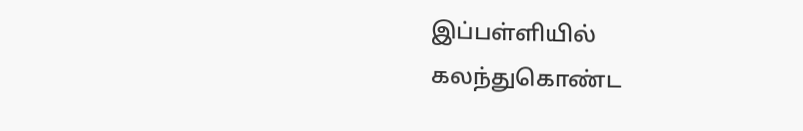இப்பள்ளியில் கலந்துகொண்ட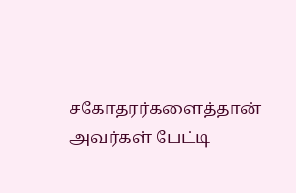சகோதரர்களைத்தான் அவர்கள் பேட்டி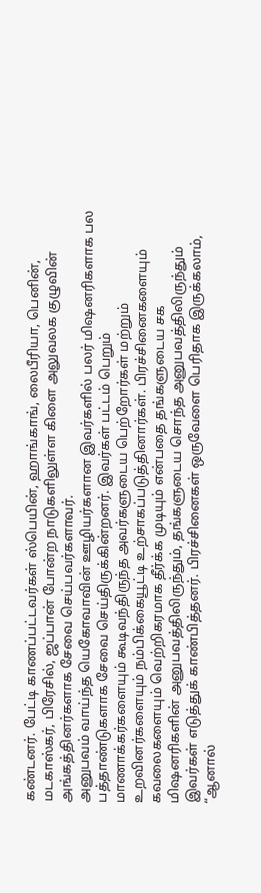கண்டனர். பேட்டி காணப்பட்டவர்கள் ஸ்பெயின், ஹாங்காங், லைபீரியா, பெனின், மடகாஸ்கர், பிரேசில், ஜப்பான் போன்ற நாடுகளிலுள்ள கிளை அலுவலக குழுவின் அங்கத்தினர்களாக சேவை செய்பவர்களாவர்.
அனுபவம் வாய்ந்த யெகோவாவின் ஊழியர்களான இவர்களில் பலர் மிஷனரிகளாக பல பத்தாண்டுகளாக சேவை செய்திருக்கின்றனர். இவர்கள் பட்டம் பெறும் மாணாக்கர்களையும் கூடிவந்திருந்த அவர்களுடைய பெற்றோர்கள் மற்றும் உறவினர்களையும் நம்பிக்கையூட்டி உற்சாகப்படுத்தினார்கள். பிரச்சினைகளையும் கவலைகளையும் வெற்றிகரமாக தீர்க்க முடியும் என்பதை தங்களுடைய சக மிஷனரிகளின் அனுபவத்திலிருந்தும், தங்களுடைய சொந்த அனுபவத்திலிருந்தும் இவர்கள் எடுத்துக் காண்பித்தனர். பிரச்சினைகள் ஒருவேளை பெரிதாக இருக்கலாம், “ஆனால்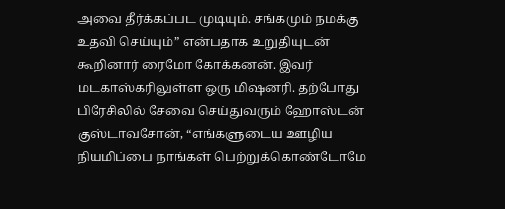அவை தீர்க்கப்பட முடியும். சங்கமும் நமக்கு உதவி செய்யும்” என்பதாக உறுதியுடன் கூறினார் ரைமோ கோக்கனன். இவர் மடகாஸ்கரிலுள்ள ஒரு மிஷனரி. தற்போது பிரேசிலில் சேவை செய்துவரும் ஹோஸ்டன் குஸ்டாவசோன், “எங்களுடைய ஊழிய நியமிப்பை நாங்கள் பெற்றுக்கொண்டோமே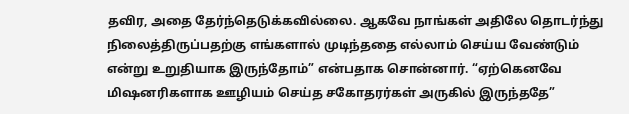தவிர, அதை தேர்ந்தெடுக்கவில்லை. ஆகவே நாங்கள் அதிலே தொடர்ந்து நிலைத்திருப்பதற்கு எங்களால் முடிந்ததை எல்லாம் செய்ய வேண்டும் என்று உறுதியாக இருந்தோம்” என்பதாக சொன்னார். “ஏற்கெனவே மிஷனரிகளாக ஊழியம் செய்த சகோதரர்கள் அருகில் இருந்ததே”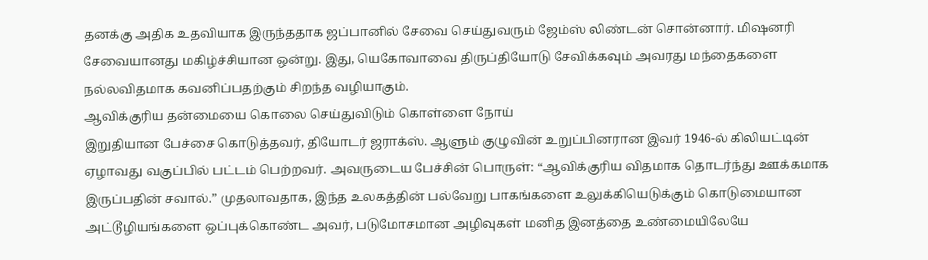தனக்கு அதிக உதவியாக இருந்ததாக ஜப்பானில் சேவை செய்துவரும் ஜேம்ஸ் லிண்டன் சொன்னார். மிஷனரி சேவையானது மகிழ்ச்சியான ஒன்று. இது, யெகோவாவை திருப்தியோடு சேவிக்கவும் அவரது மந்தைகளை நல்லவிதமாக கவனிப்பதற்கும் சிறந்த வழியாகும்.
ஆவிக்குரிய தன்மையை கொலை செய்துவிடும் கொள்ளை நோய்
இறுதியான பேச்சை கொடுத்தவர், தியோடர் ஜராக்ஸ். ஆளும் குழுவின் உறுப்பினரான இவர் 1946-ல் கிலியட்டின் ஏழாவது வகுப்பில் பட்டம் பெற்றவர். அவருடைய பேச்சின் பொருள்: “ஆவிக்குரிய விதமாக தொடர்ந்து ஊக்கமாக இருப்பதின் சவால்.” முதலாவதாக, இந்த உலகத்தின் பல்வேறு பாகங்களை உலுக்கியெடுக்கும் கொடுமையான அட்டூழியங்களை ஒப்புக்கொண்ட அவர், படுமோசமான அழிவுகள் மனித இனத்தை உண்மையிலேயே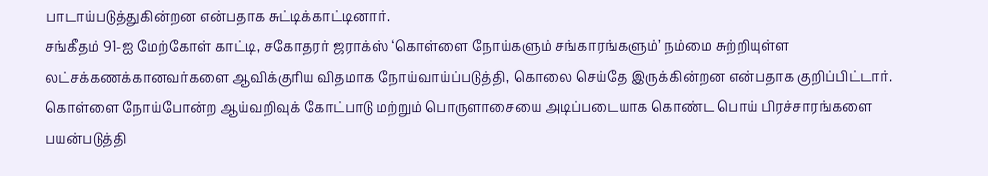பாடாய்படுத்துகின்றன என்பதாக சுட்டிக்காட்டினார்.
சங்கீதம் 91-ஐ மேற்கோள் காட்டி, சகோதரர் ஜராக்ஸ் ‘கொள்ளை நோய்களும் சங்காரங்களும்’ நம்மை சுற்றியுள்ள லட்சக்கணக்கானவர்களை ஆவிக்குரிய விதமாக நோய்வாய்ப்படுத்தி, கொலை செய்தே இருக்கின்றன என்பதாக குறிப்பிட்டார். கொள்ளை நோய்போன்ற ஆய்வறிவுக் கோட்பாடு மற்றும் பொருளாசையை அடிப்படையாக கொண்ட பொய் பிரச்சாரங்களை பயன்படுத்தி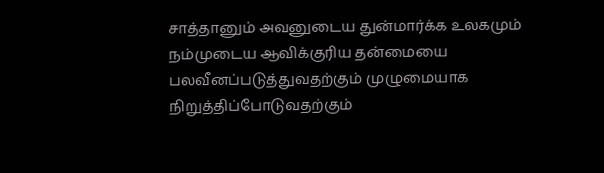சாத்தானும் அவனுடைய துன்மார்க்க உலகமும் நம்முடைய ஆவிக்குரிய தன்மையை பலவீனப்படுத்துவதற்கும் முழுமையாக நிறுத்திப்போடுவதற்கும்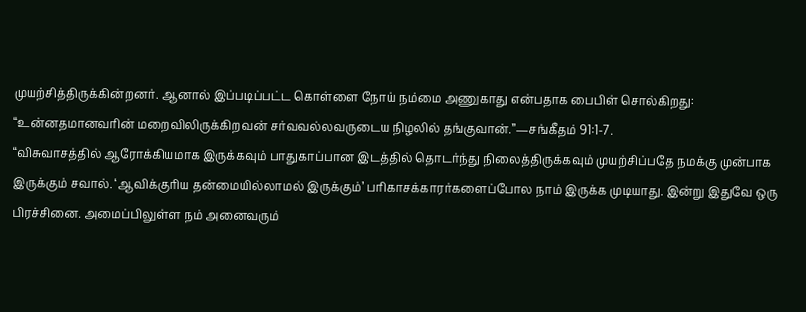முயற்சித்திருக்கின்றனர். ஆனால் இப்படிப்பட்ட கொள்ளை நோய் நம்மை அணுகாது என்பதாக பைபிள் சொல்கிறது: “உன்னதமானவரின் மறைவிலிருக்கிறவன் சர்வவல்லவருடைய நிழலில் தங்குவான்.”—சங்கீதம் 91:1-7.
“விசுவாசத்தில் ஆரோக்கியமாக இருக்கவும் பாதுகாப்பான இடத்தில் தொடர்ந்து நிலைத்திருக்கவும் முயற்சிப்பதே நமக்கு முன்பாக இருக்கும் சவால். ‘ஆவிக்குரிய தன்மையில்லாமல் இருக்கும்’ பரிகாசக்காரர்களைப்போல நாம் இருக்க முடியாது. இன்று இதுவே ஒரு பிரச்சினை. அமைப்பிலுள்ள நம் அனைவரும்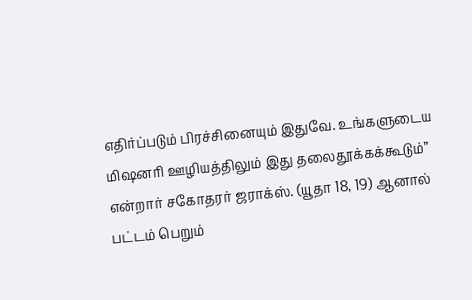எதிர்ப்படும் பிரச்சினையும் இதுவே. உங்களுடைய மிஷனரி ஊழியத்திலும் இது தலைதூக்கக்கூடும்” என்றார் சகோதரர் ஜராக்ஸ். (யூதா 18, 19) ஆனால் பட்டம் பெறும்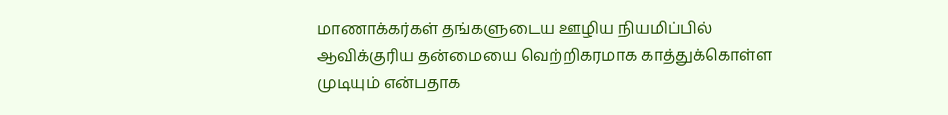மாணாக்கர்கள் தங்களுடைய ஊழிய நியமிப்பில் ஆவிக்குரிய தன்மையை வெற்றிகரமாக காத்துக்கொள்ள முடியும் என்பதாக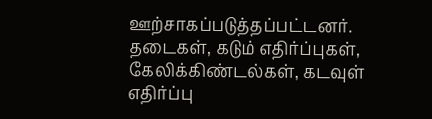ஊற்சாகப்படுத்தப்பட்டனர். தடைகள், கடும் எதிர்ப்புகள், கேலிக்கிண்டல்கள், கடவுள் எதிர்ப்பு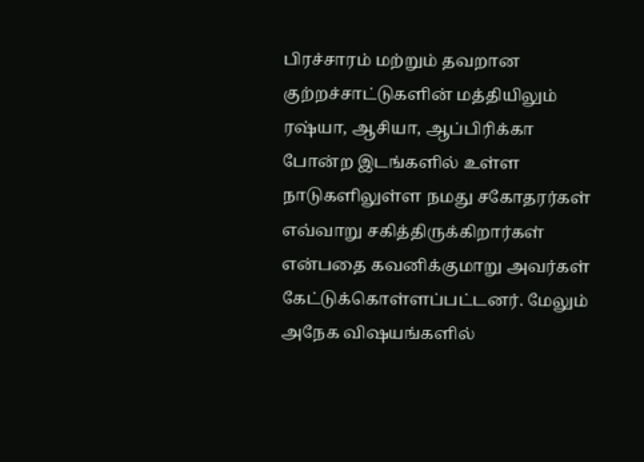பிரச்சாரம் மற்றும் தவறான குற்றச்சாட்டுகளின் மத்தியிலும் ரஷ்யா, ஆசியா, ஆப்பிரிக்கா போன்ற இடங்களில் உள்ள நாடுகளிலுள்ள நமது சகோதரர்கள் எவ்வாறு சகித்திருக்கிறார்கள் என்பதை கவனிக்குமாறு அவர்கள் கேட்டுக்கொள்ளப்பட்டனர். மேலும் அநேக விஷயங்களில்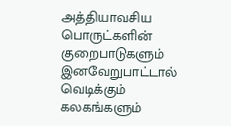அத்தியாவசிய பொருட்களின் குறைபாடுகளும் இனவேறுபாட்டால் வெடிக்கும் கலகங்களும்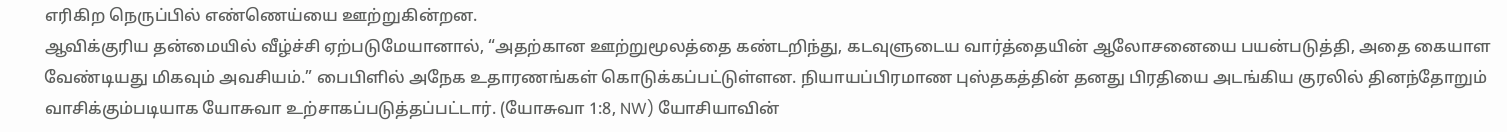எரிகிற நெருப்பில் எண்ணெய்யை ஊற்றுகின்றன.
ஆவிக்குரிய தன்மையில் வீழ்ச்சி ஏற்படுமேயானால், “அதற்கான ஊற்றுமூலத்தை கண்டறிந்து, கடவுளுடைய வார்த்தையின் ஆலோசனையை பயன்படுத்தி, அதை கையாள வேண்டியது மிகவும் அவசியம்.” பைபிளில் அநேக உதாரணங்கள் கொடுக்கப்பட்டுள்ளன. நியாயப்பிரமாண புஸ்தகத்தின் தனது பிரதியை அடங்கிய குரலில் தினந்தோறும் வாசிக்கும்படியாக யோசுவா உற்சாகப்படுத்தப்பட்டார். (யோசுவா 1:8, NW) யோசியாவின்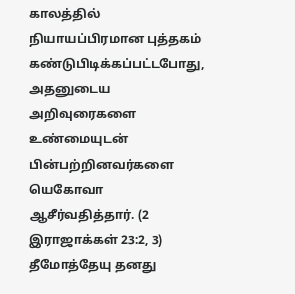காலத்தில் நியாயப்பிரமான புத்தகம் கண்டுபிடிக்கப்பட்டபோது, அதனுடைய அறிவுரைகளை உண்மையுடன் பின்பற்றினவர்களை யெகோவா ஆசீர்வதித்தார். (2 இராஜாக்கள் 23:2, 3) தீமோத்தேயு தனது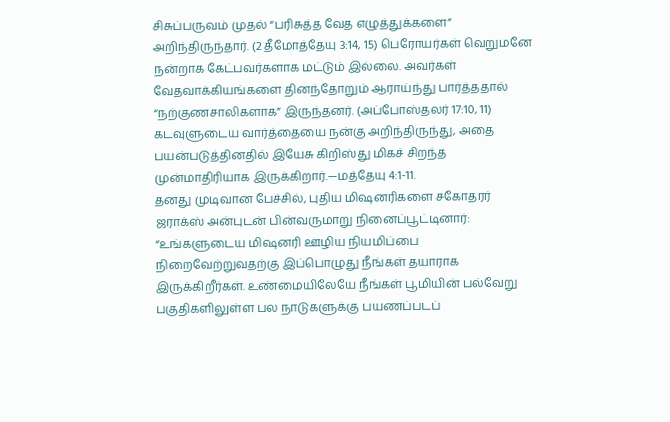சிசுப்பருவம் முதல் “பரிசுத்த வேத எழுத்துக்களை” அறிந்திருந்தார். (2 தீமோத்தேயு 3:14, 15) பெரோயர்கள் வெறுமனே நன்றாக கேட்பவர்களாக மட்டும் இல்லை. அவர்கள் வேதவாக்கியங்களை தினந்தோறும் ஆராய்ந்து பார்த்ததால் “நற்குணசாலிகளாக” இருந்தனர். (அப்போஸ்தலர் 17:10, 11) கடவுளுடைய வார்த்தையை நன்கு அறிந்திருந்து, அதை பயன்படுத்தினதில் இயேசு கிறிஸ்து மிகச் சிறந்த முன்மாதிரியாக இருக்கிறார்.—மத்தேயு 4:1-11.
தனது முடிவான பேச்சில், புதிய மிஷனரிகளை சகோதரர் ஜராக்ஸ் அன்புடன் பின்வருமாறு நினைப்பூட்டினார்: “உங்களுடைய மிஷனரி ஊழிய நியமிப்பை நிறைவேற்றுவதற்கு இப்பொழுது நீங்கள் தயாராக இருக்கிறீர்கள். உண்மையிலேயே நீங்கள் பூமியின் பல்வேறு பகுதிகளிலுள்ள பல நாடுகளுக்கு பயணப்படப்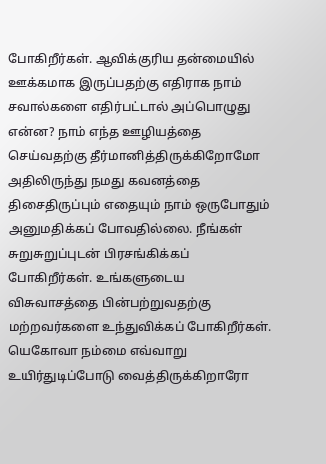போகிறீர்கள். ஆவிக்குரிய தன்மையில் ஊக்கமாக இருப்பதற்கு எதிராக நாம் சவால்களை எதிர்பட்டால் அப்பொழுது என்ன? நாம் எந்த ஊழியத்தை செய்வதற்கு தீர்மானித்திருக்கிறோமோ அதிலிருந்து நமது கவனத்தை திசைதிருப்பும் எதையும் நாம் ஒருபோதும் அனுமதிக்கப் போவதில்லை. நீங்கள் சுறுசுறுப்புடன் பிரசங்கிக்கப் போகிறீர்கள். உங்களுடைய விசுவாசத்தை பின்பற்றுவதற்கு மற்றவர்களை உந்துவிக்கப் போகிறீர்கள். யெகோவா நம்மை எவ்வாறு உயிர்துடிப்போடு வைத்திருக்கிறாரோ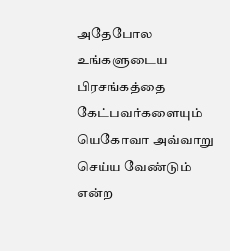அதேபோல உங்களுடைய பிரசங்கத்தை கேட்பவர்களையும் யெகோவா அவ்வாறு செய்ய வேண்டும் என்ற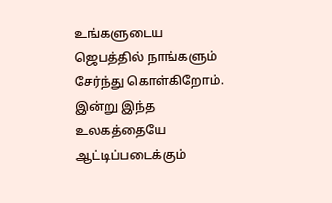உங்களுடைய ஜெபத்தில் நாங்களும் சேர்ந்து கொள்கிறோம். இன்று இந்த உலகத்தையே ஆட்டிப்படைக்கும்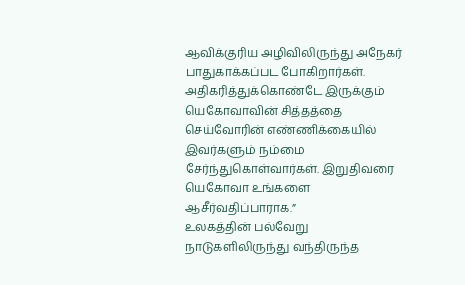ஆவிக்குரிய அழிவிலிருந்து அநேகர் பாதுகாக்கப்பட போகிறார்கள். அதிகரித்துக்கொண்டே இருக்கும் யெகோவாவின் சித்தத்தை செய்வோரின் எண்ணிக்கையில் இவர்களும் நம்மை சேர்ந்துகொள்வார்கள். இறுதிவரை யெகோவா உங்களை ஆசீர்வதிப்பாராக.”
உலகத்தின் பல்வேறு நாடுகளிலிருந்து வந்திருந்த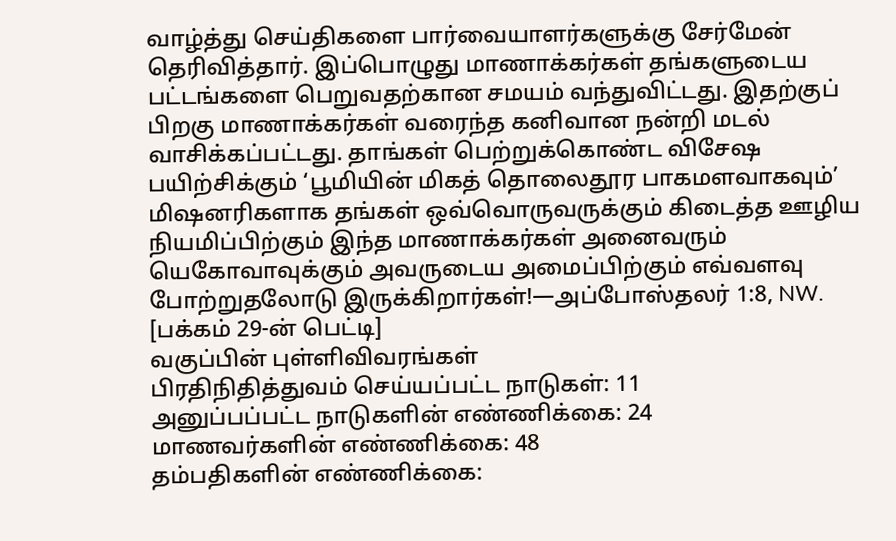வாழ்த்து செய்திகளை பார்வையாளர்களுக்கு சேர்மேன் தெரிவித்தார். இப்பொழுது மாணாக்கர்கள் தங்களுடைய பட்டங்களை பெறுவதற்கான சமயம் வந்துவிட்டது. இதற்குப் பிறகு மாணாக்கர்கள் வரைந்த கனிவான நன்றி மடல் வாசிக்கப்பட்டது. தாங்கள் பெற்றுக்கொண்ட விசேஷ பயிற்சிக்கும் ‘பூமியின் மிகத் தொலைதூர பாகமளவாகவும்’ மிஷனரிகளாக தங்கள் ஒவ்வொருவருக்கும் கிடைத்த ஊழிய நியமிப்பிற்கும் இந்த மாணாக்கர்கள் அனைவரும் யெகோவாவுக்கும் அவருடைய அமைப்பிற்கும் எவ்வளவு போற்றுதலோடு இருக்கிறார்கள்!—அப்போஸ்தலர் 1:8, NW.
[பக்கம் 29-ன் பெட்டி]
வகுப்பின் புள்ளிவிவரங்கள்
பிரதிநிதித்துவம் செய்யப்பட்ட நாடுகள்: 11
அனுப்பப்பட்ட நாடுகளின் எண்ணிக்கை: 24
மாணவர்களின் எண்ணிக்கை: 48
தம்பதிகளின் எண்ணிக்கை: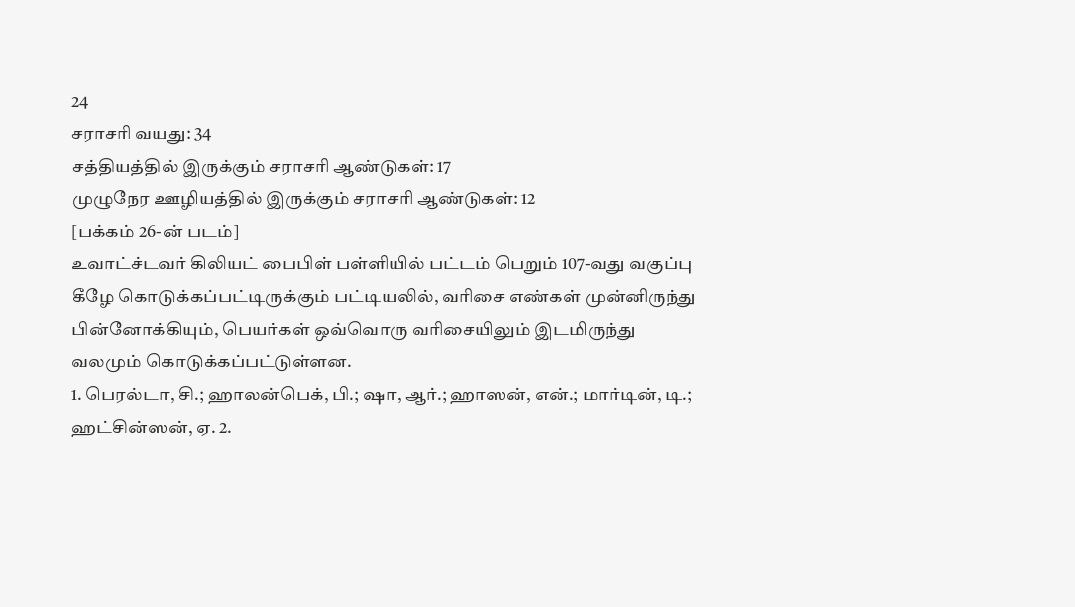24
சராசரி வயது: 34
சத்தியத்தில் இருக்கும் சராசரி ஆண்டுகள்: 17
முழுநேர ஊழியத்தில் இருக்கும் சராசரி ஆண்டுகள்: 12
[பக்கம் 26-ன் படம்]
உவாட்ச்டவர் கிலியட் பைபிள் பள்ளியில் பட்டம் பெறும் 107-வது வகுப்பு
கீழே கொடுக்கப்பட்டிருக்கும் பட்டியலில், வரிசை எண்கள் முன்னிருந்து பின்னோக்கியும், பெயர்கள் ஒவ்வொரு வரிசையிலும் இடமிருந்து வலமும் கொடுக்கப்பட்டுள்ளன.
1. பெரல்டா, சி.; ஹாலன்பெக், பி.; ஷா, ஆர்.; ஹாஸன், என்.; மார்டின், டி.; ஹட்சின்ஸன், ஏ. 2.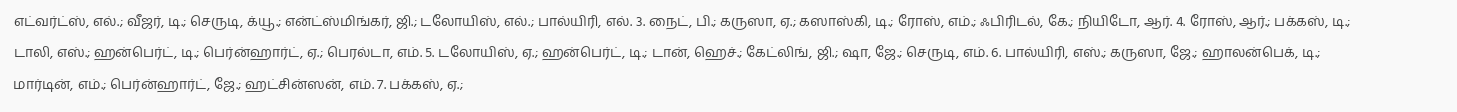எட்வர்ட்ஸ், எல்.; வீஜர், டி.; செருடி, க்யூ.; என்ட்ஸ்மிங்கர், ஜி.; டலோயிஸ், எல்.; பால்யிரி, எல். 3. நைட், பி.; கருஸா, ஏ.; கஸாஸ்கி, டி.; ரோஸ், எம்.; ஃபிரிடல், கே.; நியிடோ, ஆர். 4. ரோஸ், ஆர்.; பக்கஸ், டி.; டாலி, எஸ்.; ஹன்பெர்ட், டி.; பெர்ன்ஹார்ட், ஏ.; பெரல்டா, எம். 5. டலோயிஸ், ஏ.; ஹன்பெர்ட், டி.; டான், ஹெச்.; கேட்லிங், ஜி.; ஷா, ஜே.; செருடி, எம். 6. பால்யிரி, எஸ்.; கருஸா, ஜே.; ஹாலன்பெக், டி.; மார்டின், எம்.; பெர்ன்ஹார்ட், ஜே.; ஹட்சின்ஸன், எம். 7. பக்கஸ், ஏ.;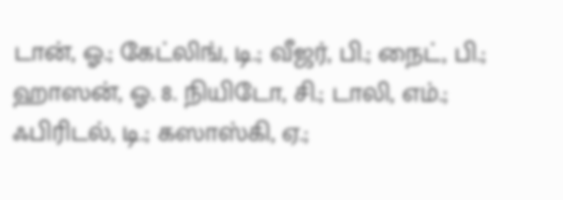டான், ஓ.; கேட்லிங், டி.; வீஜர், பி.; நைட், பி.; ஹாஸன், ஓ. 8. நியிடோ, சி.; டாலி, எம்.; ஃபிரிடல், டி.; கஸாஸ்கி, ஏ.;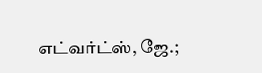எட்வர்ட்ஸ், ஜே.;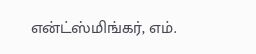என்ட்ஸ்மிங்கர், எம்.